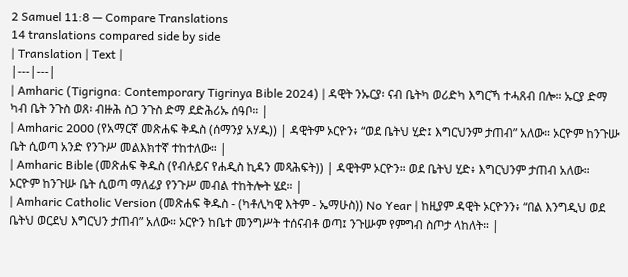2 Samuel 11:8 — Compare Translations
14 translations compared side by side
| Translation | Text |
|---|---|
| Amharic (Tigrigna: Contemporary Tigrinya Bible 2024) | ዳዊት ንኡርያ፡ ናብ ቤትካ ወሪድካ እግርኻ ተሓጸብ በሎ። ኡርያ ድማ ካብ ቤት ንጉስ ወጸ፡ ብዙሕ ስጋ ንጉስ ድማ ደድሕሪኡ ሰዓቦ። |
| Amharic 2000 (የአማርኛ መጽሐፍ ቅዱስ (ሰማንያ አሃዱ)) | ዳዊትም ኦርዮን፥ “ወደ ቤትህ ሂድ፤ እግርህንም ታጠብ” አለው። ኦርዮም ከንጉሡ ቤት ሲወጣ አንድ የንጉሥ መልእክተኛ ተከተለው። |
| Amharic Bible (መጽሐፍ ቅዱስ (የብሉይና የሐዲስ ኪዳን መጻሕፍት)) | ዳዊትም ኦርዮን። ወደ ቤትህ ሂድ፥ እግርህንም ታጠብ አለው። ኦርዮም ከንጉሡ ቤት ሲወጣ ማለፊያ የንጉሥ መብል ተከትሎት ሄደ። |
| Amharic Catholic Version (መጽሐፍ ቅዱስ - (ካቶሊካዊ እትም - ኤማሁስ)) No Year | ከዚያም ዳዊት ኦርዮንን፥ “በል እንግዲህ ወደ ቤትህ ወርደህ እግርህን ታጠብ” አለው። ኦርዮን ከቤተ መንግሥት ተሰናብቶ ወጣ፤ ንጉሡም የምግብ ስጦታ ላከለት። |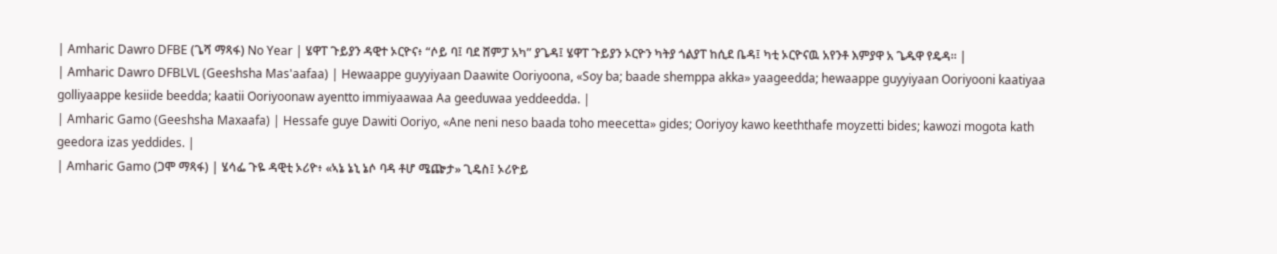| Amharic Dawro DFBE (ጌሻ ማጻፋ) No Year | ሄዋፐ ጉይያን ዳዊተ ኦርዮና፥ “ሶይ ባ፤ ባደ ሸምፓ አካ” ያጌዳ፤ ሄዋፐ ጉይያን ኦርዮን ካትያ ጎልያፐ ከሲደ ቤዳ፤ ካቲ ኦርዮናዉ አየንቶ እምያዋ አ ጌዱዋ የዴዳ። |
| Amharic Dawro DFBLVL (Geeshsha Mas'aafaa) | Hewaappe guyyiyaan Daawite Ooriyoona, «Soy ba; baade shemppa akka» yaageedda; hewaappe guyyiyaan Ooriyooni kaatiyaa golliyaappe kesiide beedda; kaatii Ooriyoonaw ayentto immiyaawaa Aa geeduwaa yeddeedda. |
| Amharic Gamo (Geeshsha Maxaafa) | Hessafe guye Dawiti Ooriyo, «Ane neni neso baada toho meecetta» gides; Ooriyoy kawo keeththafe moyzetti bides; kawozi mogota kath geedora izas yeddides. |
| Amharic Gamo (ጋሞ ማጻፋ) | ሄሳፌ ጉዬ ዳዊቲ ኦሪዮ፥ «ኣኔ ኔኒ ኔሶ ባዳ ቶሆ ሜጬታ» ጊዴስ፤ ኦሪዮይ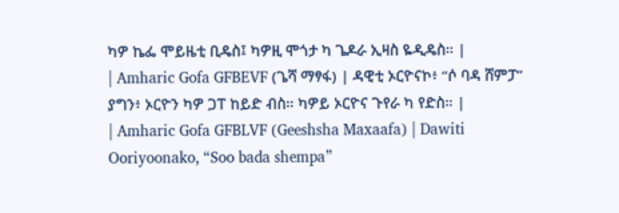ካዎ ኬፌ ሞይዜቲ ቢዴስ፤ ካዎዚ ሞጎታ ካ ጌዶራ ኢዛስ ዬዲዴስ። |
| Amharic Gofa GFBEVF (ጌሻ ማፃፋ) | ዳዊቲ ኦርዮናኮ፥ “ሶ ባዳ ሸምፓ” ያግን፥ ኦርዮን ካዎ ጋፐ ከይድ ብስ። ካዎይ ኦርዮና ጉየራ ካ የድስ። |
| Amharic Gofa GFBLVF (Geeshsha Maxaafa) | Dawiti Ooriyoonako, “Soo bada shempa”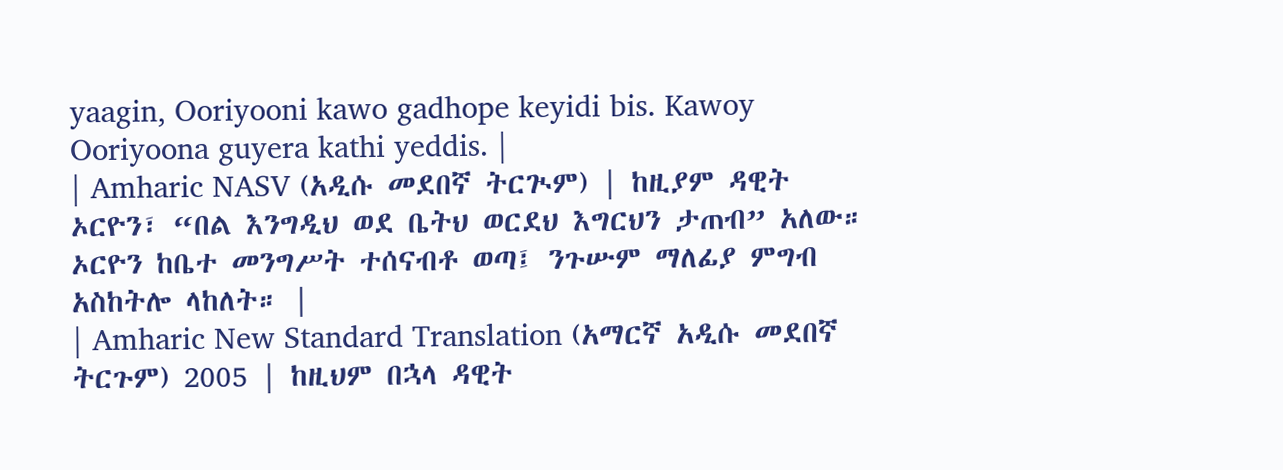yaagin, Ooriyooni kawo gadhope keyidi bis. Kawoy Ooriyoona guyera kathi yeddis. |
| Amharic NASV (አዲሱ መደበኛ ትርጒም) | ከዚያም ዳዊት ኦርዮን፣ “በል እንግዲህ ወደ ቤትህ ወርደህ እግርህን ታጠብ” አለው። ኦርዮን ከቤተ መንግሥት ተሰናብቶ ወጣ፤ ንጉሡም ማለፊያ ምግብ አስከትሎ ላከለት። |
| Amharic New Standard Translation (አማርኛ አዲሱ መደበኛ ትርጉም) 2005 | ከዚህም በኋላ ዳዊት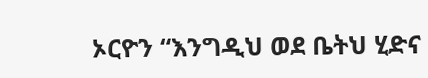ኦርዮን “እንግዲህ ወደ ቤትህ ሂድና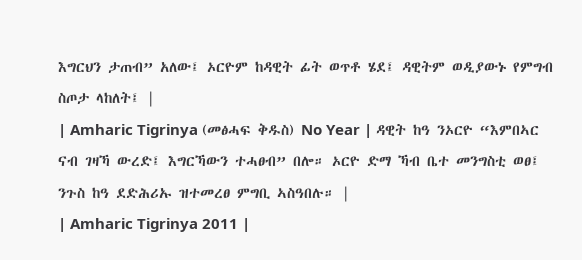እግርህን ታጠብ” አለው፤ ኦርዮም ከዳዊት ፊት ወጥቶ ሄደ፤ ዳዊትም ወዲያውኑ የምግብ ስጦታ ላከለት፤ |
| Amharic Tigrinya (መፅሓፍ ቅዱስ) No Year | ዳዊት ከዓ ንኦርዮ “እምበኣር ናብ ገዛኻ ውረድ፤ እግርኻውን ተሓፀብ” በሎ። ኦርዮ ድማ ኻብ ቤተ መንግስቲ ወፀ፤ ንጉስ ከዓ ደድሕሪኡ ዝተመረፀ ምግቢ ኣስዓበሉ። |
| Amharic Tigrinya 2011 |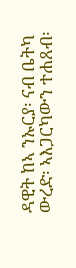ዳዊት ከኣ ንኡርያ፡ ናብ ቤትካ ውረድ፡ ኣእጋርካውን ተሐጸብ፡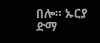በሎ። ኡርያ ድማ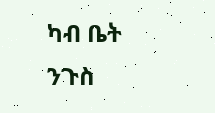ካብ ቤት ንጉስ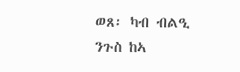ወጸ፡ ካብ ብልዒ ንጉስ ከኣ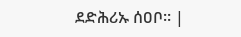ደድሕሪኡ ሰዐቦ። |